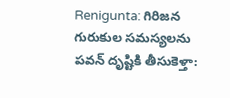Renigunta: గిరిజన గురుకుల సమస్యలను పవన్ దృష్టికి తీసుకెళ్తా: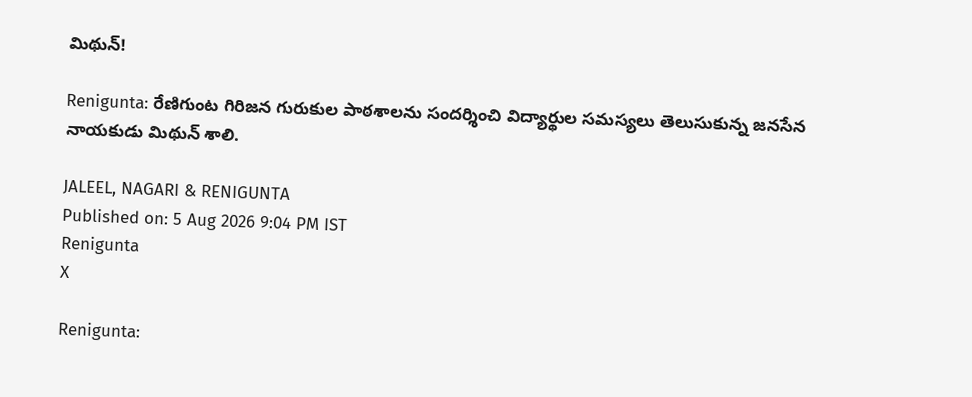మిథున్!

Renigunta: రేణిగుంట గిరిజన గురుకుల పాఠశాలను సందర్శించి విద్యార్థుల సమస్యలు తెలుసుకున్న జనసేన నాయకుడు మిథున్ శాలి.

JALEEL, NAGARI & RENIGUNTA
Published on: 5 Aug 2026 9:04 PM IST
Renigunta
X

Renigunta: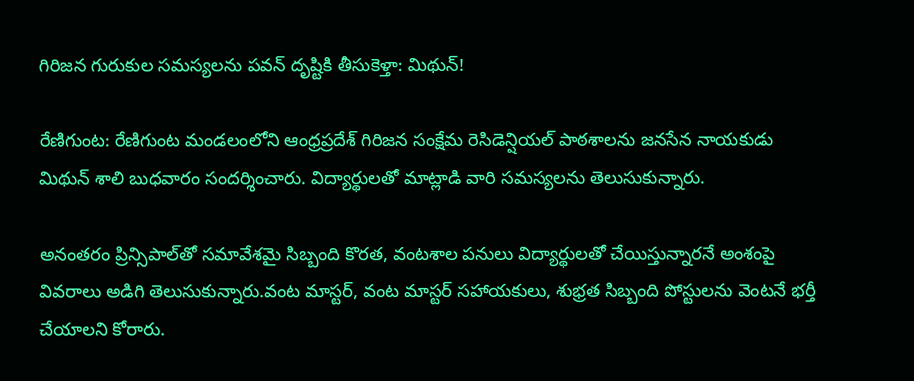గిరిజన గురుకుల సమస్యలను పవన్ దృష్టికి తీసుకెళ్తా: మిథున్!

రేణిగుంట: రేణిగుంట మండలంలోని ఆంధ్రప్రదేశ్ గిరిజన సంక్షేమ రెసిడెన్షియల్ పాఠశాలను జనసేన నాయకుడు మిథున్ శాలి బుధవారం సందర్శించారు. విద్యార్థులతో మాట్లాడి వారి సమస్యలను తెలుసుకున్నారు.

అనంతరం ప్రిన్సిపాల్‌తో సమావేశమై సిబ్బంది కొరత, వంటశాల పనులు విద్యార్థులతో చేయిస్తున్నారనే అంశంపై వివరాలు అడిగి తెలుసుకున్నారు.వంట మాస్టర్, వంట మాస్టర్ సహాయకులు, శుభ్రత సిబ్బంది పోస్టులను వెంటనే భర్తీ చేయాలని కోరారు.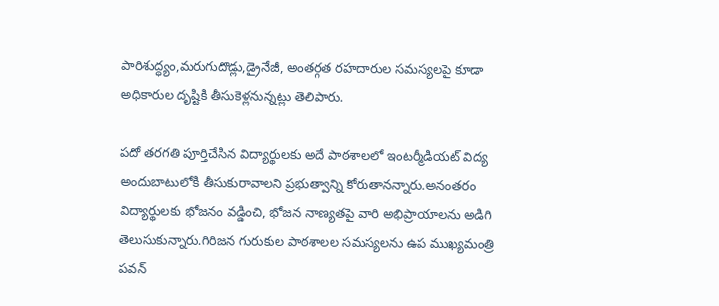పారిశుద్ధ్యం,మరుగుదొడ్లు,డ్రైనేజీ, అంతర్గత రహదారుల సమస్యలపై కూడా అధికారుల దృష్టికి తీసుకెళ్లనున్నట్లు తెలిపారు.

పదో తరగతి పూర్తిచేసిన విద్యార్థులకు అదే పాఠశాలలో ఇంటర్మీడియట్ విద్య అందుబాటులోకి తీసుకురావాలని ప్రభుత్వాన్ని కోరుతానన్నారు.అనంతరం విద్యార్థులకు భోజనం వడ్డించి, భోజన నాణ్యతపై వారి అభిప్రాయాలను అడిగి తెలుసుకున్నారు.గిరిజన గురుకుల పాఠశాలల సమస్యలను ఉప ముఖ్యమంత్రి పవన్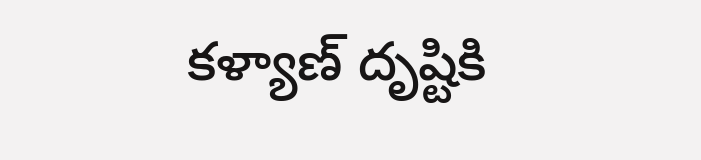కళ్యాణ్ దృష్టికి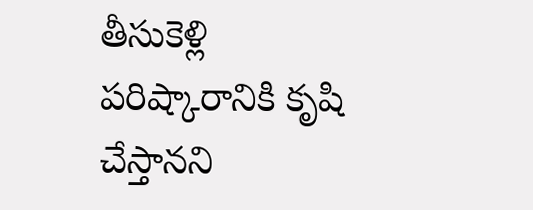తీసుకెళ్లి పరిష్కారానికి కృషి చేస్తానని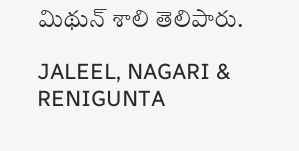మిథున్ శాలి తెలిపారు.

JALEEL, NAGARI & RENIGUNTA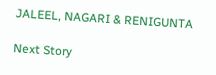JALEEL, NAGARI & RENIGUNTA

Next Story